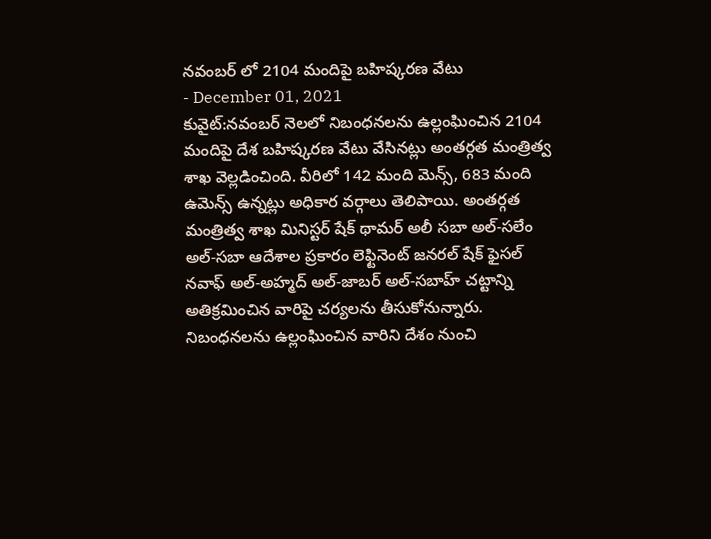నవంబర్ లో 2104 మందిపై బహిష్కరణ వేటు
- December 01, 2021
కువైట్:నవంబర్ నెలలో నిబంధనలను ఉల్లంఘించిన 2104 మందిపై దేశ బహిష్కరణ వేటు వేసినట్లు అంతర్గత మంత్రిత్వ శాఖ వెల్లడించింది. వీరిలో 142 మంది మెన్స్, 683 మంది ఉమెన్స్ ఉన్నట్లు అధికార వర్గాలు తెలిపాయి. అంతర్గత మంత్రిత్వ శాఖ మినిస్టర్ షేక్ థామర్ అలీ సబా అల్-సలేం అల్-సబా ఆదేశాల ప్రకారం లెఫ్టినెంట్ జనరల్ షేక్ ఫైసల్ నవాఫ్ అల్-అహ్మద్ అల్-జాబర్ అల్-సబాహ్ చట్టాన్ని అతిక్రమించిన వారిపై చర్యలను తీసుకోనున్నారు. నిబంధనలను ఉల్లంఘించిన వారిని దేశం నుంచి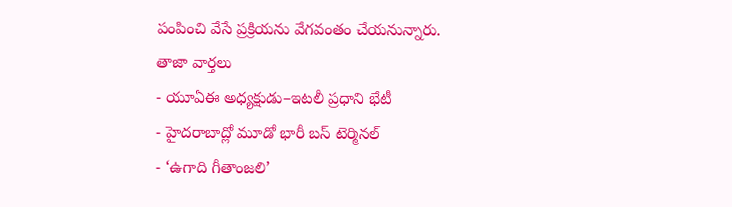పంపించి వేసే ప్రక్రియను వేగవంతం చేయనున్నారు.
తాజా వార్తలు
- యూఏఈ అధ్యక్షుడు–ఇటలీ ప్రధాని భేటీ
- హైదరాబాద్లో మూడో భారీ బస్ టెర్మినల్
- ‘ఉగాది గీతాంజలి’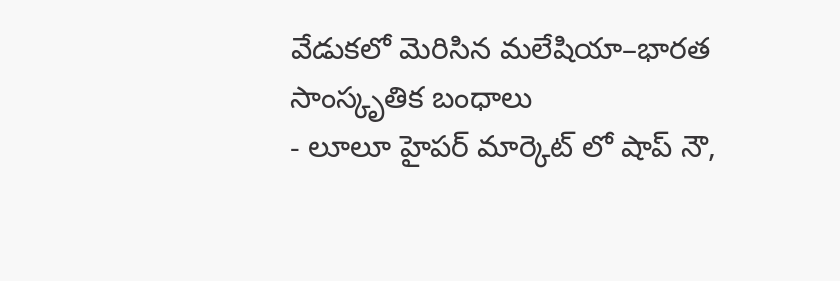వేడుకలో మెరిసిన మలేషియా–భారత సాంస్కృతిక బంధాలు
- లూలూ హైపర్ మార్కెట్ లో షాప్ నౌ,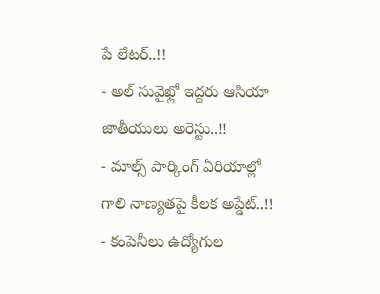పే లేటర్..!!
- అల్ సువైఖ్లో ఇద్దరు ఆసియా జాతీయులు అరెస్టు..!!
- మాల్స్ పార్కింగ్ ఏరియాల్లో గాలి నాణ్యతపై కీలక అప్డేట్..!!
- కంపెనీలు ఉద్యోగుల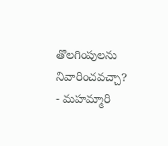తొలగింపులను నివారించవచ్చా?
- మహమ్మారి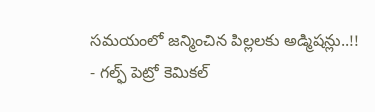సమయంలో జన్మించిన పిల్లలకు అడ్మిషన్లు..!!
- గల్ఫ్ పెట్రో కెమికల్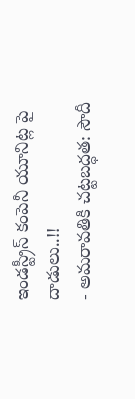ఇండస్ట్రీస్ కంపెనీ యూనిట్ల పై దాడులు..!!
- అమరావతికి చట్టబద్ధత: సౌదీ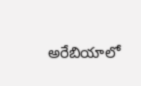అరేబియాలో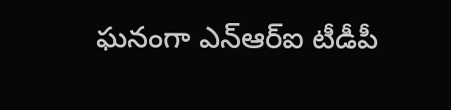ఘనంగా ఎన్ఆర్ఐ టీడీపీ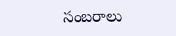సంబరాలు